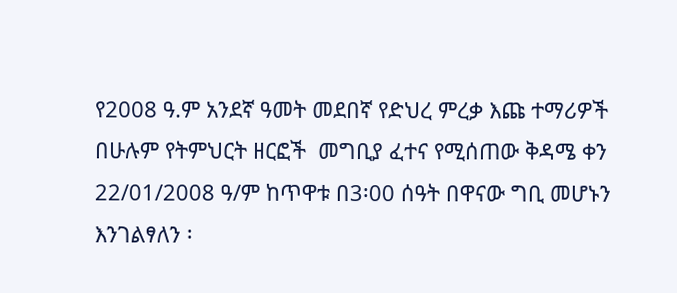የ2008 ዓ.ም አንደኛ ዓመት መደበኛ የድህረ ምረቃ እጩ ተማሪዎች በሁሉም የትምህርት ዘርፎች  መግቢያ ፈተና የሚሰጠው ቅዳሜ ቀን 22/01/2008 ዓ/ም ከጥዋቱ በ3፡00 ሰዓት በዋናው ግቢ መሆኑን እንገልፃለን ፡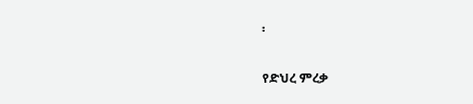፡

የድህረ ምረቃ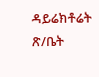ዳይሬክቶሬት ጽ/ቤት